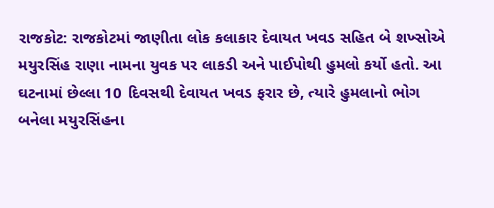રાજકોટ: રાજકોટમાં જાણીતા લોક કલાકાર દેવાયત ખવડ સહિત બે શખ્સોએ મયુરસિંહ રાણા નામના યુવક પર લાકડી અને પાઈપોથી હુમલો કર્યો હતો. આ ઘટનામાં છેલ્લા 10 દિવસથી દેવાયત ખવડ ફરાર છે, ત્યારે હુમલાનો ભોગ બનેલા મયુરસિંહના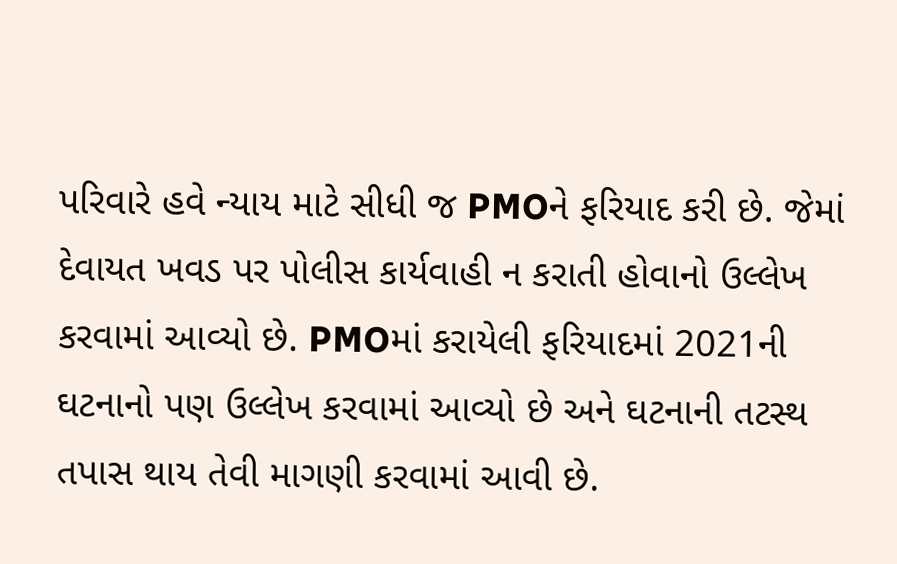પરિવારે હવે ન્યાય માટે સીધી જ PMOને ફરિયાદ કરી છે. જેમાં દેવાયત ખવડ પર પોલીસ કાર્યવાહી ન કરાતી હોવાનો ઉલ્લેખ કરવામાં આવ્યો છે. PMOમાં કરાયેલી ફરિયાદમાં 2021ની ઘટનાનો પણ ઉલ્લેખ કરવામાં આવ્યો છે અને ઘટનાની તટસ્થ તપાસ થાય તેવી માગણી કરવામાં આવી છે.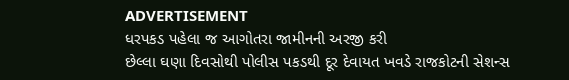ADVERTISEMENT
ધરપકડ પહેલા જ આગોતરા જામીનની અરજી કરી
છેલ્લા ઘણા દિવસોથી પોલીસ પકડથી દૂર દેવાયત ખવડે રાજકોટની સેશન્સ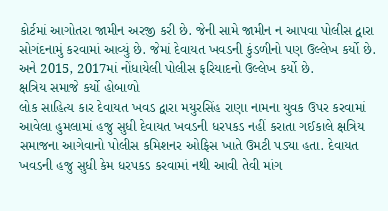કોર્ટમાં આગોતરા જામીન અરજી કરી છે. જેની સામે જામીન ન આપવા પોલીસ દ્વારા સોગંદનામું કરવામાં આવ્યું છે. જેમાં દેવાયત ખવડની કુંડળીનો પણ ઉલ્લેખ કર્યો છે. અને 2015, 2017માં નોંધાયેલી પોલીસ ફરિયાદનો ઉલ્લેખ કર્યો છે.
ક્ષત્રિય સમાજે કર્યો હોબાળો
લોક સાહિત્ય કાર દેવાયત ખવડ દ્વારા મયુરસિંહ રાણા નામના યુવક ઉપર કરવામાં આવેલા હુમલામાં હજુ સુધી દેવાયત ખવડની ધરપકડ નહીં કરાતા ગઈકાલે ક્ષત્રિય સમાજના આગેવાનો પોલીસ કમિશનર ઓફિસ ખાતે ઉમટી પડ્યા હતા. દેવાયત ખવડની હજુ સુધી કેમ ધરપકડ કરવામાં નથી આવી તેવી માંગ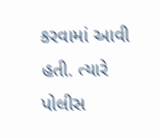કરવામાં આવી હતી. ત્યારે પોલીસ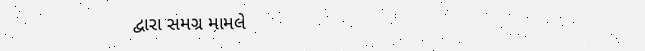દ્વારા સમગ્ર મામલે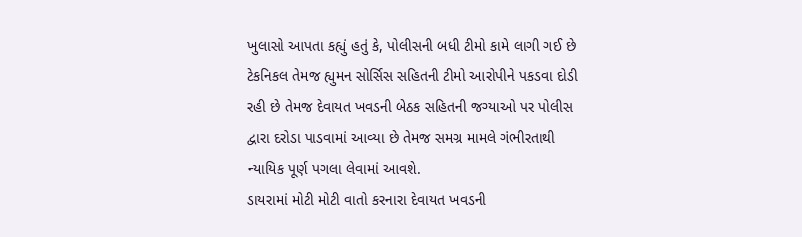ખુલાસો આપતા કહ્યું હતું કે, પોલીસની બધી ટીમો કામે લાગી ગઈ છે ટેકનિકલ તેમજ હ્યુમન સોર્સિસ સહિતની ટીમો આરોપીને પકડવા દોડી રહી છે તેમજ દેવાયત ખવડની બેઠક સહિતની જગ્યાઓ પર પોલીસ દ્વારા દરોડા પાડવામાં આવ્યા છે તેમજ સમગ્ર મામલે ગંભીરતાથી ન્યાયિક પૂર્ણ પગલા લેવામાં આવશે.
ડાયરામાં મોટી મોટી વાતો કરનારા દેવાયત ખવડની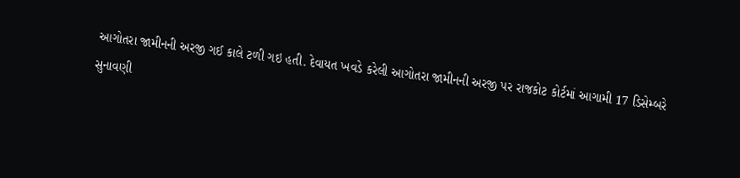આગોતરા જામીનની અરજી ગઈ કાલે ટળી ગઇ હતી. દેવાયત ખવડે કરેલી આગોતરા જામીનની અરજી પર રાજકોટ કોર્ટમાં આગામી 17 ડિસેમ્બરે સુનાવણી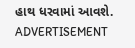હાથ ધરવામાં આવશે.
ADVERTISEMENT